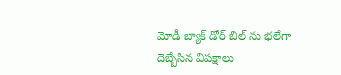మోడీ బ్యాక్ డోర్ బిల్ ను భలేగా దెబ్బేసిన విపక్షాలు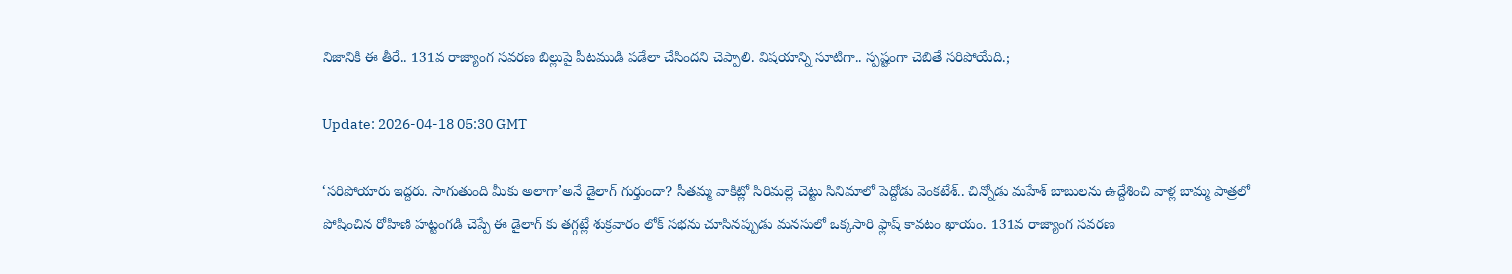నిజానికి ఈ తీరే.. 131వ రాజ్యాంగ సవరణ బిల్లుపై పీటముడి పడేలా చేసిందని చెప్పాలి. విషయాన్ని సూటిగా.. స్పష్టంగా చెబితే సరిపోయేది.;

Update: 2026-04-18 05:30 GMT

‘సరిపోయారు ఇద్దరు. సాగుతుంది మీకు అలాగా’అనే డైలాగ్ గుర్తుందా? సీతమ్మ వాకిట్లో సిరిమల్లె చెట్టు సినిమాలో పెద్దోడు వెంకటేశ్.. చిన్నోడు మహేశ్ బాబులను ఉద్దేశించి వాళ్ల బామ్మ పాత్రలో పోషించిన రోహిణి హట్టంగడి చెప్పే ఈ డైలాగ్ కు తగ్గట్లే శుక్రవారం లోక్ సభను చూసినప్పుడు మనసులో ఒక్కసారి ఫ్లాష్ కావటం ఖాయం. 131వ రాజ్యాంగ సవరణ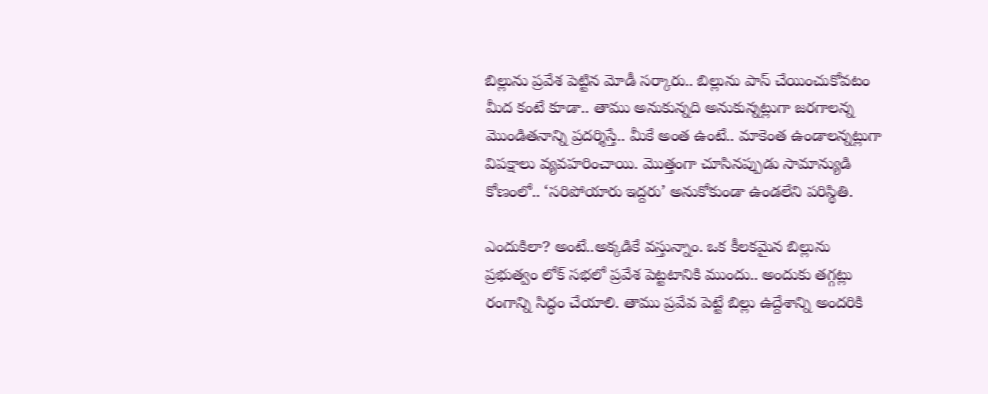బిల్లును ప్రవేశ పెట్టిన మోడీ సర్కారు.. బిల్లును పాస్ చేయించుకోవటం మీద కంటే కూడా.. తాము అనుకున్నది అనుకున్నట్లుగా జరగాలన్న మొండితనాన్ని ప్రదర్శిస్తే.. మీకే అంత ఉంటే.. మాకెంత ఉండాలన్నట్లుగా విపక్షాలు వ్యవహరించాయి. మొత్తంగా చూసినప్పుడు సామాన్యుడి కోణంలో.. ‘సరిపోయారు ఇద్దరు’ అనుకోకుండా ఉండలేని పరిస్థితి.

ఎందుకిలా? అంటే..అక్కడికే వస్తున్నాం. ఒక కీలకమైన బిల్లును ప్రభుత్వం లోక్ సభలో ప్రవేశ పెట్టటానికి ముందు.. అందుకు తగ్గట్లు రంగాన్ని సిద్ధం చేయాలి. తాము ప్రవేవ పెట్టే బిల్లు ఉద్దేశాన్ని అందరికి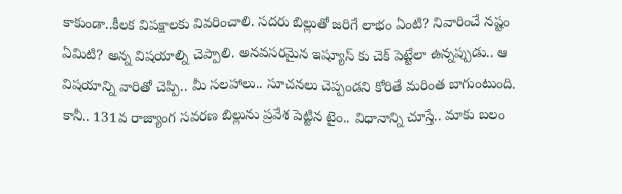కాకుండా..కీలక విపక్షాలకు వివరించాలి. సదరు బిల్లుతో జరిగే లాభం ఏంటి? నివారించే నష్టం ఏమిటి? అన్న విషయాల్ని చెప్పాలి. అనవసరమైన ఇష్యూస్ కు చెక్ పెట్టేలా ఉన్నప్పుడు.. ఆ విషయాన్ని వారితో చెప్పి.. మీ సలహాలు.. సూచనలు చెప్పండని కోరితే మరింత బాగుంటుంది. కానీ.. 131వ రాజ్యాంగ సవరణ బిల్లును ప్రవేశ పెట్టిన టైం.. విధానాన్ని చూస్తే.. మాకు బలం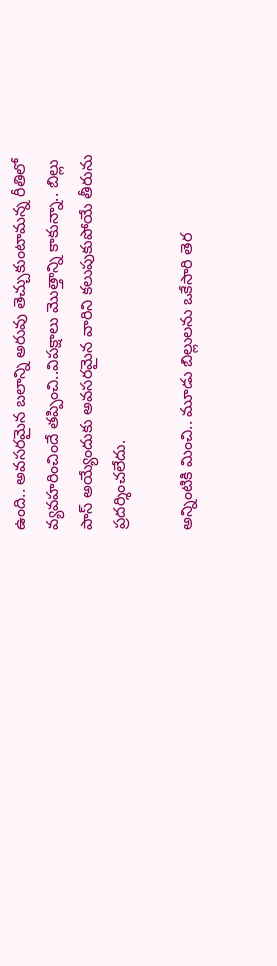ఉంది.. అవసరమైన బలాన్ని అరువు తెచ్చుకుంటామన్న రీతిలో వ్యవహరించిందే తప్పించి..విపక్షాలు మొత్తాన్ని కాకున్నా.. బిల్లు పాస్ అయ్యేందుకు అవసరమైన వారిని కలుపుకుపోయే తీరును ప్రదర్శించలేదు.

అన్నింటికి మించి.. మూడు బిల్లులను ఒకేసారి తెర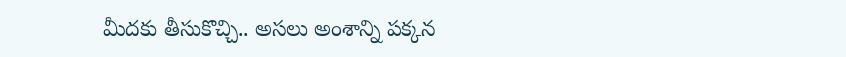మీదకు తీసుకొచ్చి.. అసలు అంశాన్ని పక్కన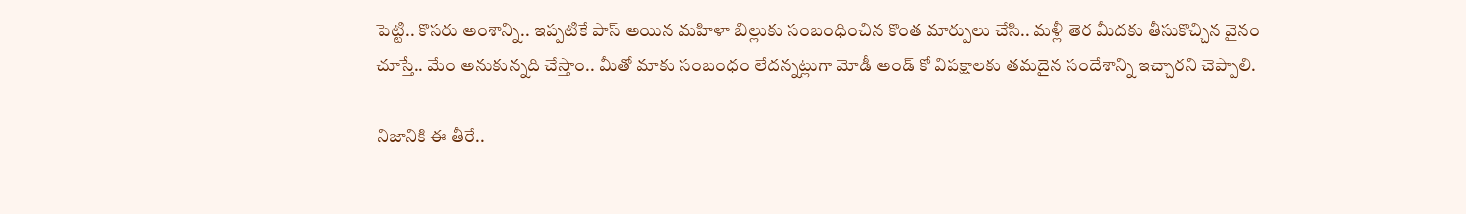పెట్టి.. కొసరు అంశాన్ని.. ఇప్పటికే పాస్ అయిన మహిళా బిల్లుకు సంబంధించిన కొంత మార్పులు చేసి.. మళ్లీ తెర మీదకు తీసుకొచ్చిన వైనం చూస్తే.. మేం అనుకున్నది చేస్తాం.. మీతో మాకు సంబంధం లేదన్నట్లుగా మోడీ అండ్ కో విపక్షాలకు తమదైన సందేశాన్ని ఇచ్చారని చెప్పాలి.

నిజానికి ఈ తీరే..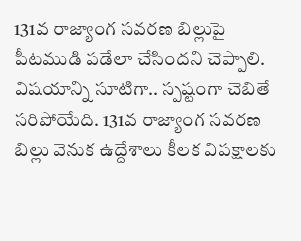131వ రాజ్యాంగ సవరణ బిల్లుపై పీటముడి పడేలా చేసిందని చెప్పాలి. విషయాన్ని సూటిగా.. స్పష్టంగా చెబితే సరిపోయేది. 131వ రాజ్యాంగ సవరణ బిల్లు వెనుక ఉద్దేశాలు కీలక విపక్షాలకు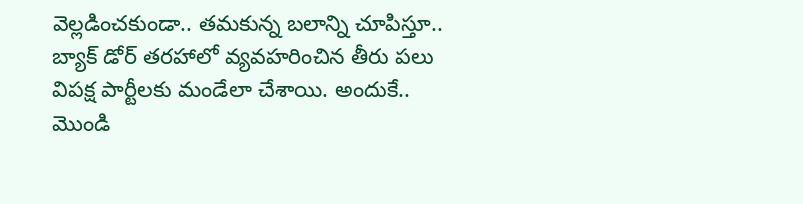వెల్లడించకుండా.. తమకున్న బలాన్ని చూపిస్తూ.. బ్యాక్ డోర్ తరహాలో వ్యవహరించిన తీరు పలు విపక్ష పార్టీలకు మండేలా చేశాయి. అందుకే.. మొండి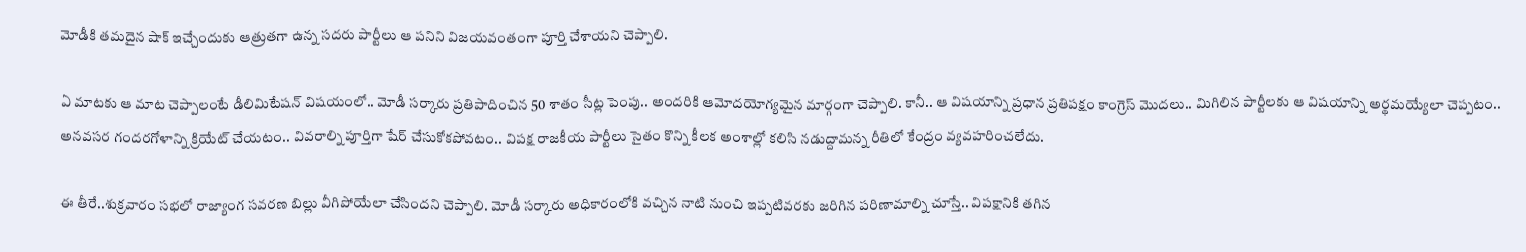మోడీకి తమదైన షాక్ ఇచ్చేందుకు ఆత్రుతగా ఉన్న సదరు పార్టీలు ఆ పనిని విజయవంతంగా పూర్తి చేశాయని చెప్పాలి.

ఏ మాటకు ఆ మాట చెప్పాలంటే డీలిమిటేషన్ విషయంలో.. మోడీ సర్కారు ప్రతిపాదించిన 50 శాతం సీట్ల పెంపు.. అందరికి ఆమోదయోగ్యమైన మార్గంగా చెప్పాలి. కానీ.. ఆ విషయాన్ని ప్రధాన ప్రతిపక్షం కాంగ్రెస్ మొదలు.. మిగిలిన పార్టీలకు ఆ విషయాన్ని అర్థమయ్యేలా చెప్పటం.. అనవసర గందరగోళాన్ని క్రియేట్ చేయటం.. వివరాల్ని పూర్తిగా షేర్ చేసుకోకపోవటం.. విపక్ష రాజకీయ పార్టీలు సైతం కొన్ని కీలక అంశాల్లో కలిసి నడుద్దామన్న రీతిలో కేంద్రం వ్యవహరించలేదు.

ఈ తీరే..శుక్రవారం సభలో రాజ్యాంగ సవరణ బిల్లు వీగిపోయేలా చేసిందని చెప్పాలి. మోడీ సర్కారు అధికారంలోకి వచ్చిన నాటి నుంచి ఇప్పటివరకు జరిగిన పరిణామాల్ని చూస్తే.. విపక్షానికి తగిన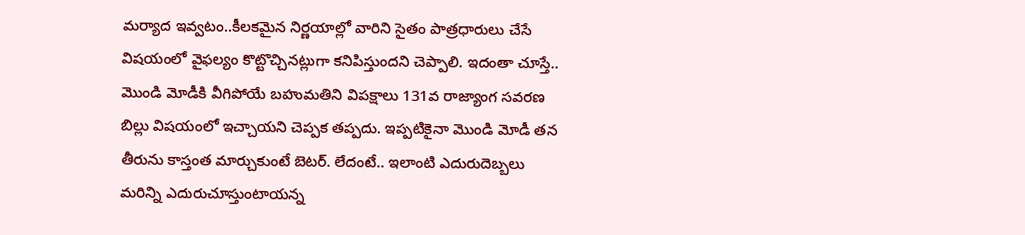మర్యాద ఇవ్వటం..కీలకమైన నిర్ణయాల్లో వారిని సైతం పాత్రధారులు చేసే విషయంలో వైఫల్యం కొట్టొచ్చినట్లుగా కనిపిస్తుందని చెప్పాలి. ఇదంతా చూస్తే.. మొండి మోడీకి వీగిపోయే బహుమతిని విపక్షాలు 131వ రాజ్యాంగ సవరణ బిల్లు విషయంలో ఇచ్చాయని చెప్పక తప్పదు. ఇప్పటికైనా మొండి మోడీ తన తీరును కాస్తంత మార్చుకుంటే బెటర్. లేదంటే.. ఇలాంటి ఎదురుదెబ్బలు మరిన్ని ఎదురుచూస్తుంటాయన్న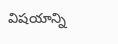విషయాన్ని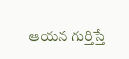ఆయన గుర్తిస్తే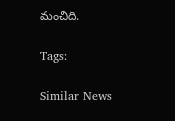మంచిది.

Tags:

Similar News